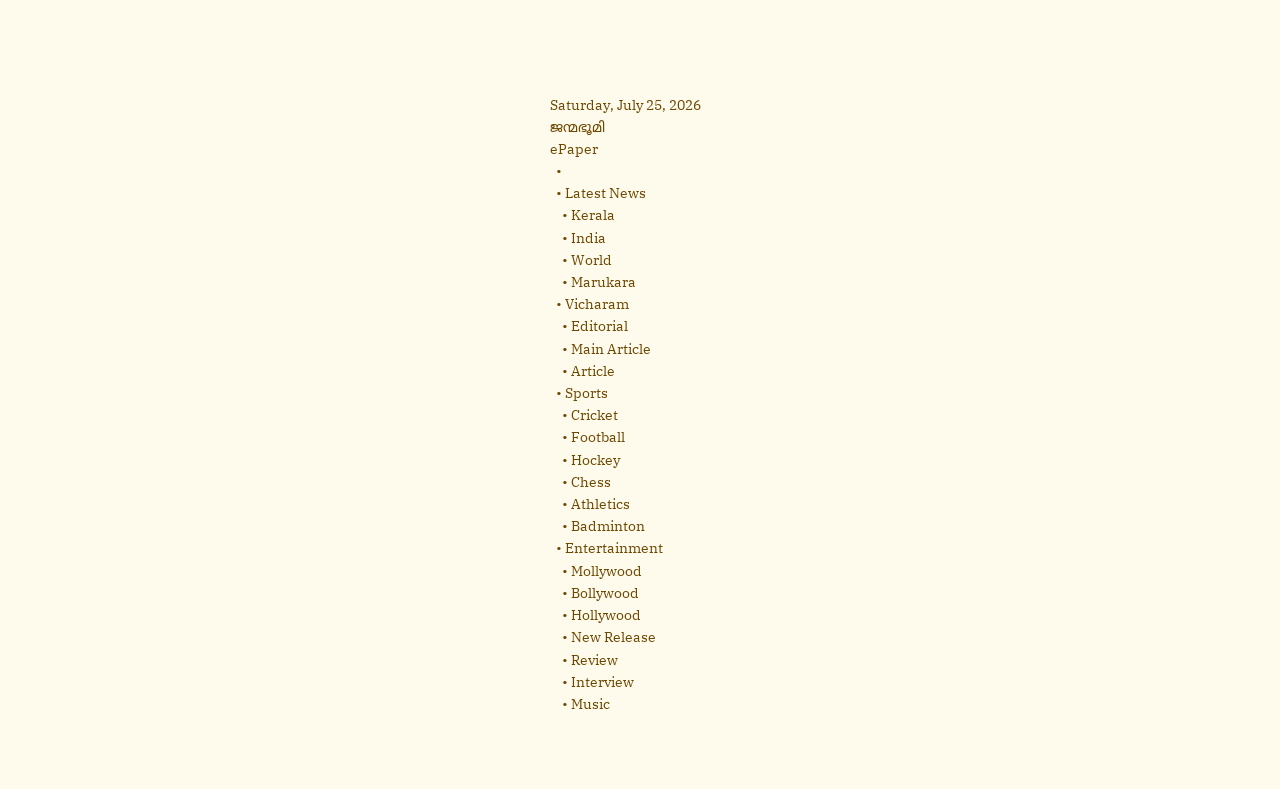Saturday, July 25, 2026
ജന്മഭൂമി
ePaper
  •
  • Latest News
    • Kerala
    • India
    • World
    • Marukara
  • Vicharam
    • Editorial
    • Main Article
    • Article
  • Sports
    • Cricket
    • Football
    • Hockey
    • Chess
    • Athletics
    • Badminton
  • Entertainment
    • Mollywood
    • Bollywood
    • Hollywood
    • New Release
    • Review
    • Interview
    • Music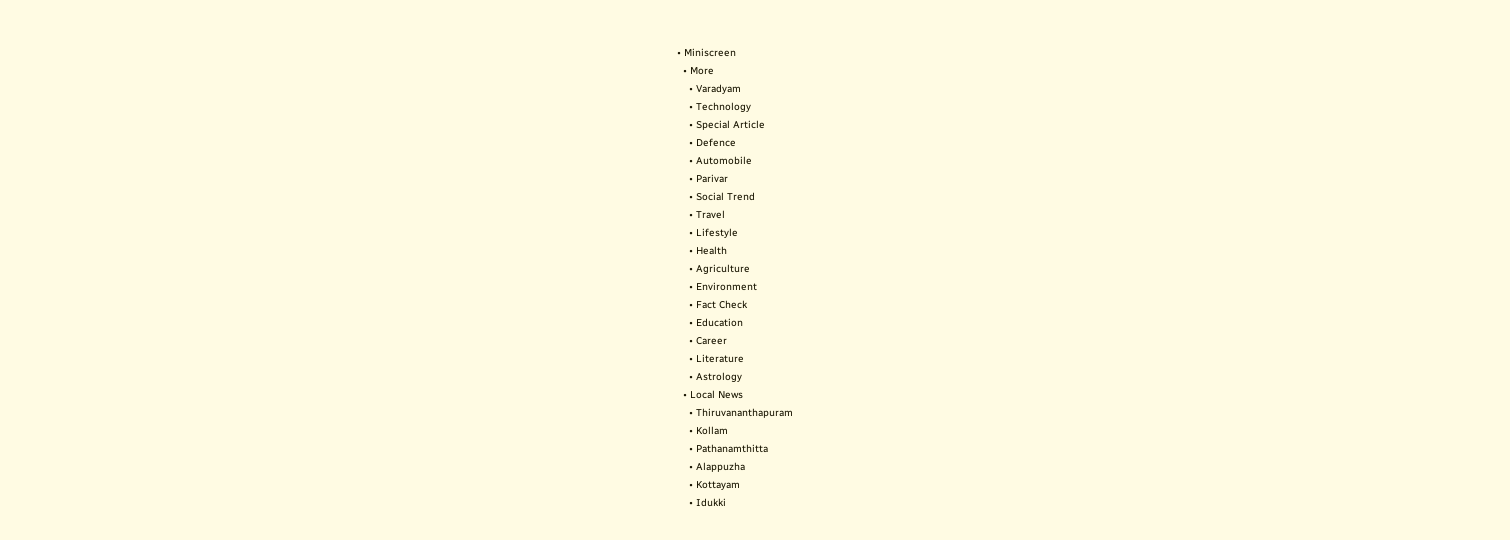• Miniscreen
  • More
    • Varadyam
    • Technology
    • Special Article
    • Defence
    • Automobile
    • Parivar
    • Social Trend
    • Travel
    • Lifestyle
    • Health
    • Agriculture
    • Environment
    • Fact Check
    • Education
    • Career
    • Literature
    • Astrology
  • Local News
    • Thiruvananthapuram
    • Kollam
    • Pathanamthitta
    • Alappuzha
    • Kottayam
    • Idukki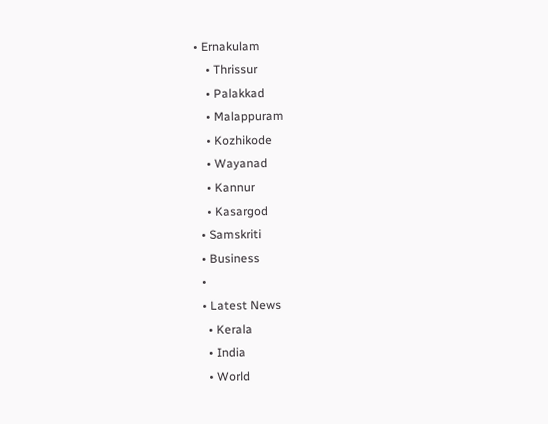• Ernakulam
    • Thrissur
    • Palakkad
    • Malappuram
    • Kozhikode
    • Wayanad
    • Kannur
    • Kasargod
  • Samskriti
  • Business
  •
  • Latest News
    • Kerala
    • India
    • World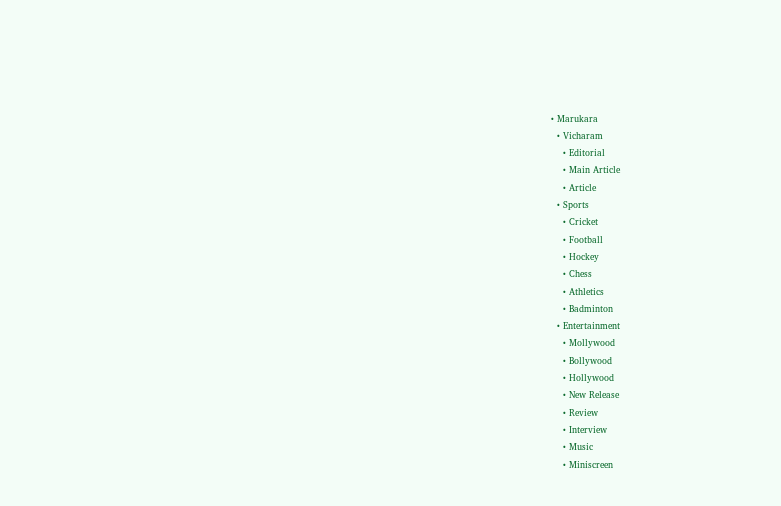• Marukara
  • Vicharam
    • Editorial
    • Main Article
    • Article
  • Sports
    • Cricket
    • Football
    • Hockey
    • Chess
    • Athletics
    • Badminton
  • Entertainment
    • Mollywood
    • Bollywood
    • Hollywood
    • New Release
    • Review
    • Interview
    • Music
    • Miniscreen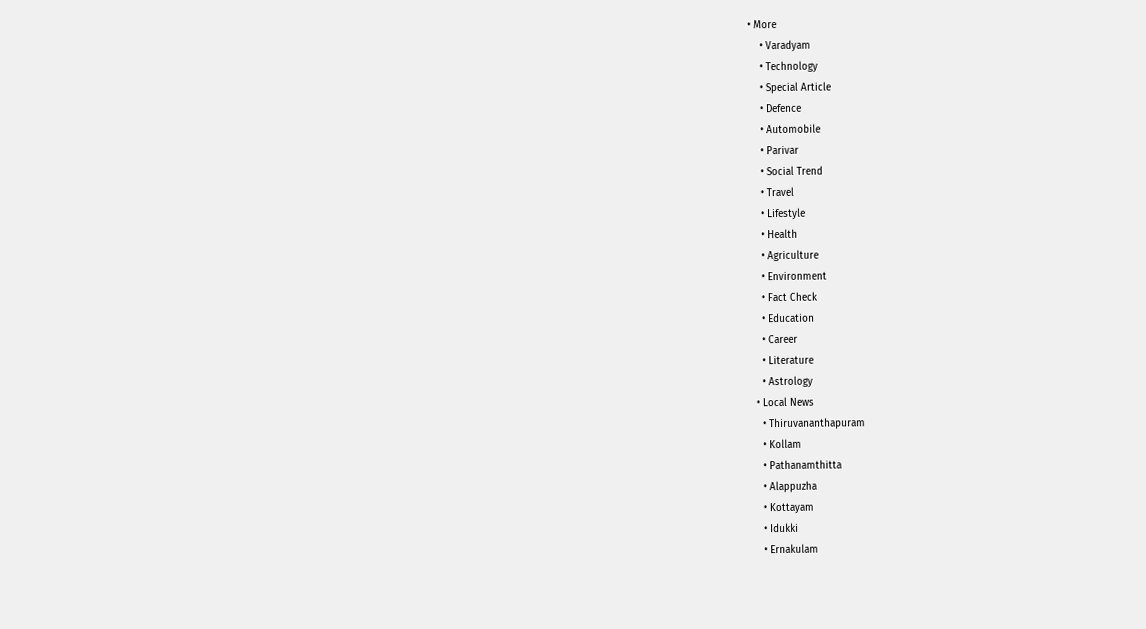• More
    • Varadyam
    • Technology
    • Special Article
    • Defence
    • Automobile
    • Parivar
    • Social Trend
    • Travel
    • Lifestyle
    • Health
    • Agriculture
    • Environment
    • Fact Check
    • Education
    • Career
    • Literature
    • Astrology
  • Local News
    • Thiruvananthapuram
    • Kollam
    • Pathanamthitta
    • Alappuzha
    • Kottayam
    • Idukki
    • Ernakulam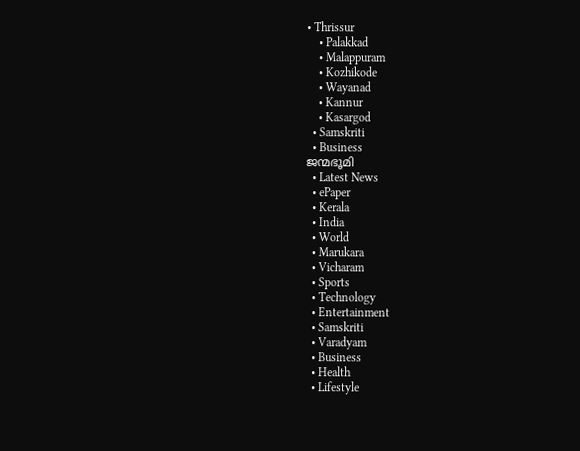• Thrissur
    • Palakkad
    • Malappuram
    • Kozhikode
    • Wayanad
    • Kannur
    • Kasargod
  • Samskriti
  • Business
ജന്മഭൂമി
  • Latest News
  • ePaper
  • Kerala
  • India
  • World
  • Marukara
  • Vicharam
  • Sports
  • Technology
  • Entertainment
  • Samskriti
  • Varadyam
  • Business
  • Health
  • Lifestyle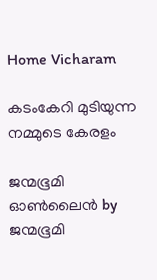Home Vicharam

കടംകേറി മുടിയുന്ന നമ്മുടെ കേരളം

ജന്മഭൂമി ഓണ്‍ലൈന്‍ by ജന്മഭൂമി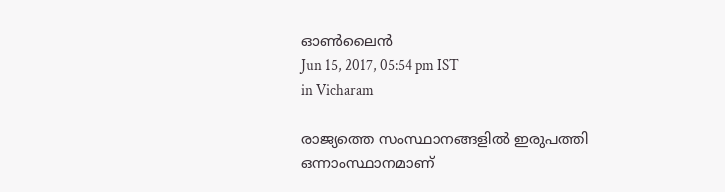ഓണ്‍ലൈന്‍
Jun 15, 2017, 05:54 pm IST
in Vicharam

രാജ്യത്തെ സംസ്ഥാനങ്ങളില്‍ ഇരുപത്തി ഒന്നാംസ്ഥാനമാണ്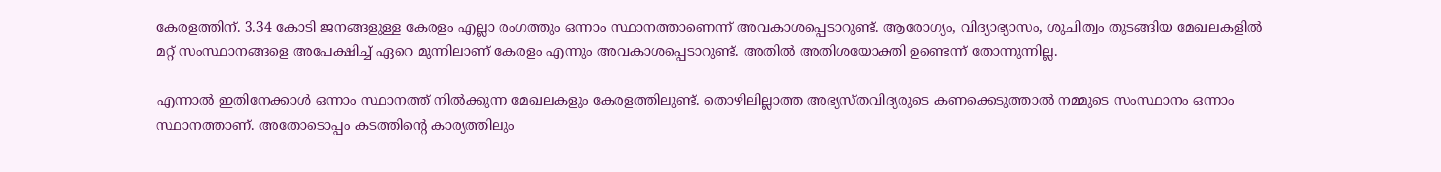കേരളത്തിന്. 3.34 കോടി ജനങ്ങളുള്ള കേരളം എല്ലാ രംഗത്തും ഒന്നാം സ്ഥാനത്താണെന്ന് അവകാശപ്പെടാറുണ്ട്. ആരോഗ്യം, വിദ്യാഭ്യാസം, ശുചിത്വം തുടങ്ങിയ മേഖലകളില്‍ മറ്റ് സംസ്ഥാനങ്ങളെ അപേക്ഷിച്ച് ഏറെ മുന്നിലാണ് കേരളം എന്നും അവകാശപ്പെടാറുണ്ട്. അതില്‍ അതിശയോക്തി ഉണ്ടെന്ന് തോന്നുന്നില്ല.

എന്നാല്‍ ഇതിനേക്കാള്‍ ഒന്നാം സ്ഥാനത്ത് നില്‍ക്കുന്ന മേഖലകളും കേരളത്തിലുണ്ട്. തൊഴിലില്ലാത്ത അഭ്യസ്തവിദ്യരുടെ കണക്കെടുത്താല്‍ നമ്മുടെ സംസ്ഥാനം ഒന്നാം സ്ഥാനത്താണ്. അതോടൊപ്പം കടത്തിന്റെ കാര്യത്തിലും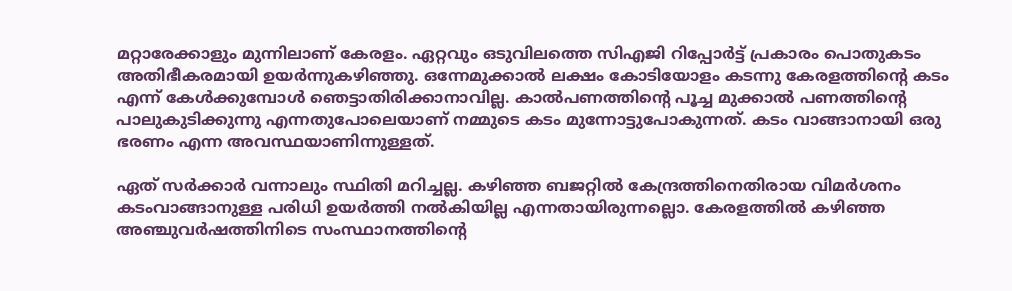മറ്റാരേക്കാളും മുന്നിലാണ് കേരളം. ഏറ്റവും ഒടുവിലത്തെ സിഎജി റിപ്പോര്‍ട്ട് പ്രകാരം പൊതുകടം അതിഭീകരമായി ഉയര്‍ന്നുകഴിഞ്ഞു. ഒന്നേമുക്കാല്‍ ലക്ഷം കോടിയോളം കടന്നു കേരളത്തിന്റെ കടം എന്ന് കേള്‍ക്കുമ്പോള്‍ ഞെട്ടാതിരിക്കാനാവില്ല. കാല്‍പണത്തിന്റെ പൂച്ച മുക്കാല്‍ പണത്തിന്റെ പാലുകുടിക്കുന്നു എന്നതുപോലെയാണ് നമ്മുടെ കടം മുന്നോട്ടുപോകുന്നത്. കടം വാങ്ങാനായി ഒരു ഭരണം എന്ന അവസ്ഥയാണിന്നുള്ളത്.

ഏത് സര്‍ക്കാര്‍ വന്നാലും സ്ഥിതി മറിച്ചല്ല. കഴിഞ്ഞ ബജറ്റില്‍ കേന്ദ്രത്തിനെതിരായ വിമര്‍ശനം കടംവാങ്ങാനുള്ള പരിധി ഉയര്‍ത്തി നല്‍കിയില്ല എന്നതായിരുന്നല്ലൊ. കേരളത്തില്‍ കഴിഞ്ഞ അഞ്ചുവര്‍ഷത്തിനിടെ സംസ്ഥാനത്തിന്റെ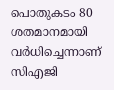പൊതുകടം 80 ശതമാനമായി വര്‍ധിച്ചെന്നാണ് സിഎജി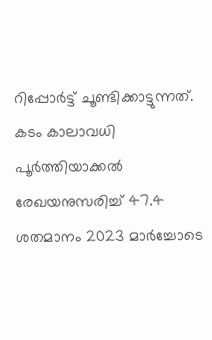റിപ്പോര്‍ട്ട് ചൂണ്ടിക്കാട്ടുന്നത്. കടം കാലാവധി പൂര്‍ത്തിയാക്കല്‍ രേഖയനുസരിച്ച് 47.4 ശതമാനം 2023 മാര്‍ച്ചോടെ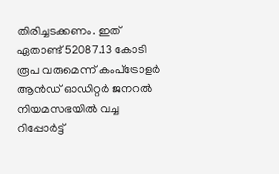തിരിച്ചടക്കണം. ഇത് ഏതാണ്ട് 52087.13 കോടി രൂപ വരുമെന്ന് കംപ്‌ട്രോളര്‍ ആന്‍ഡ് ഓഡിറ്റര്‍ ജനറല്‍ നിയമസഭയില്‍ വച്ച റിപ്പോര്‍ട്ട്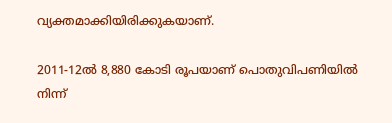വ്യക്തമാക്കിയിരിക്കുകയാണ്.

2011-12ല്‍ 8,880 കോടി രൂപയാണ് പൊതുവിപണിയില്‍ നിന്ന്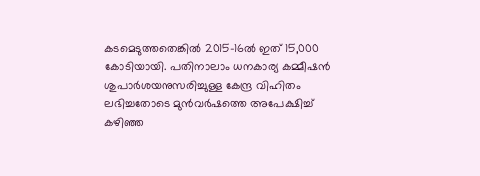കടമെടുത്തതെങ്കില്‍ 2015-16ല്‍ ഇത് 15,000 കോടിയായി. പതിനാലാം ധനകാര്യ കമ്മീഷന്‍ ശുപാര്‍ശയനുസരിച്ചുള്ള കേന്ദ്ര വിഹിതം ലഭിച്ചതോടെ മുന്‍വര്‍ഷത്തെ അപേക്ഷിച്ച് കഴിഞ്ഞ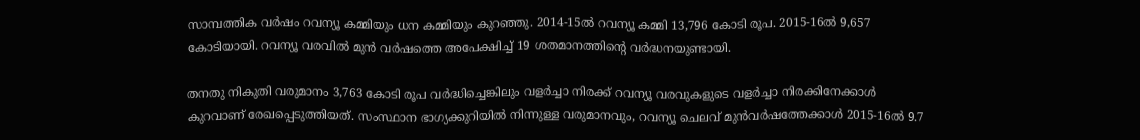സാമ്പത്തിക വര്‍ഷം റവന്യൂ കമ്മിയും ധന കമ്മിയും കുറഞ്ഞു. 2014-15ല്‍ റവന്യൂ കമ്മി 13,796 കോടി രൂപ. 2015-16ല്‍ 9,657 കോടിയായി. റവന്യൂ വരവില്‍ മുന്‍ വര്‍ഷത്തെ അപേക്ഷിച്ച് 19 ശതമാനത്തിന്റെ വര്‍ദ്ധനയുണ്ടായി.

തനതു നികുതി വരുമാനം 3,763 കോടി രൂപ വര്‍ദ്ധിച്ചെങ്കിലും വളര്‍ച്ചാ നിരക്ക് റവന്യൂ വരവുകളുടെ വളര്‍ച്ചാ നിരക്കിനേക്കാള്‍ കുറവാണ് രേഖപ്പെടുത്തിയത്. സംസ്ഥാന ഭാഗ്യക്കുറിയില്‍ നിന്നുള്ള വരുമാനവും, റവന്യൂ ചെലവ് മുന്‍വര്‍ഷത്തേക്കാള്‍ 2015-16ല്‍ 9.7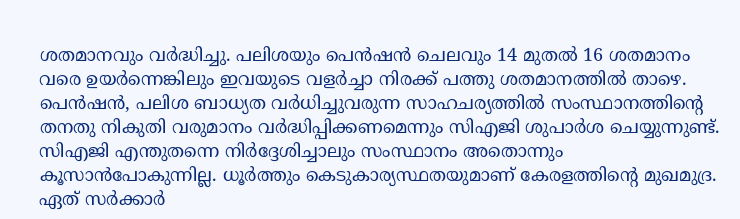ശതമാനവും വര്‍ദ്ധിച്ചു. പലിശയും പെന്‍ഷന്‍ ചെലവും 14 മുതല്‍ 16 ശതമാനം വരെ ഉയര്‍ന്നെങ്കിലും ഇവയുടെ വളര്‍ച്ചാ നിരക്ക് പത്തു ശതമാനത്തില്‍ താഴെ. പെന്‍ഷന്‍, പലിശ ബാധ്യത വര്‍ധിച്ചുവരുന്ന സാഹചര്യത്തില്‍ സംസ്ഥാനത്തിന്റെ തനതു നികുതി വരുമാനം വര്‍ദ്ധിപ്പിക്കണമെന്നും സിഎജി ശുപാര്‍ശ ചെയ്യുന്നുണ്ട്. സിഎജി എന്തുതന്നെ നിര്‍ദ്ദേശിച്ചാലും സംസ്ഥാനം അതൊന്നും കൂസാന്‍പോകുന്നില്ല. ധൂര്‍ത്തും കെടുകാര്യസ്ഥതയുമാണ് കേരളത്തിന്റെ മുഖമുദ്ര. ഏത് സര്‍ക്കാര്‍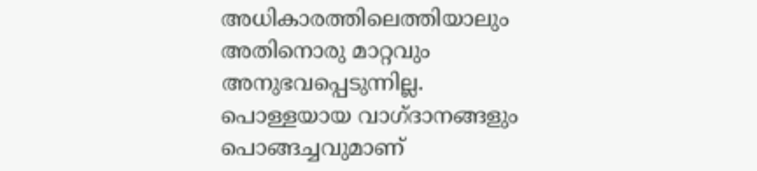അധികാരത്തിലെത്തിയാലും അതിനൊരു മാറ്റവും അനുഭവപ്പെടുന്നില്ല. പൊള്ളയായ വാഗ്ദാനങ്ങളും പൊങ്ങച്ചവുമാണ്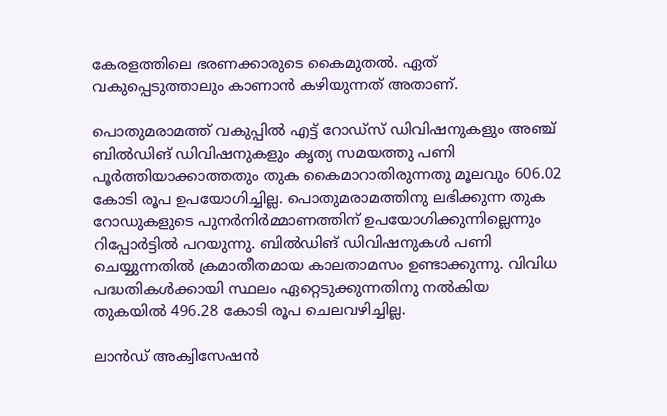കേരളത്തിലെ ഭരണക്കാരുടെ കൈമുതല്‍. ഏത് വകുപ്പെടുത്താലും കാണാന്‍ കഴിയുന്നത് അതാണ്.

പൊതുമരാമത്ത് വകുപ്പില്‍ എട്ട് റോഡ്‌സ് ഡിവിഷനുകളും അഞ്ച് ബില്‍ഡിങ് ഡിവിഷനുകളും കൃത്യ സമയത്തു പണി പൂര്‍ത്തിയാക്കാത്തതും തുക കൈമാറാതിരുന്നതു മൂലവും 606.02 കോടി രൂപ ഉപയോഗിച്ചില്ല. പൊതുമരാമത്തിനു ലഭിക്കുന്ന തുക റോഡുകളുടെ പുനര്‍നിര്‍മ്മാണത്തിന് ഉപയോഗിക്കുന്നില്ലെന്നും റിപ്പോര്‍ട്ടില്‍ പറയുന്നു. ബില്‍ഡിങ് ഡിവിഷനുകള്‍ പണി ചെയ്യുന്നതില്‍ ക്രമാതീതമായ കാലതാമസം ഉണ്ടാക്കുന്നു. വിവിധ പദ്ധതികള്‍ക്കായി സ്ഥലം ഏറ്റെടുക്കുന്നതിനു നല്‍കിയ തുകയില്‍ 496.28 കോടി രൂപ ചെലവഴിച്ചില്ല.

ലാന്‍ഡ് അക്വിസേഷന്‍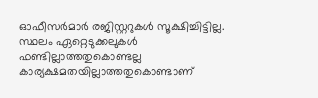ഓഫീസര്‍മാര്‍ രജിസ്റ്ററുകള്‍ സൂക്ഷിച്ചിട്ടില്ല. സ്ഥലം ഏറ്റെടുക്കലുകള്‍ ഫണ്ടില്ലാത്തതുകൊണ്ടല്ല കാര്യക്ഷമതയില്ലാത്തതുകൊണ്ടാണ്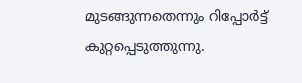മുടങ്ങുന്നതെന്നും റിപ്പോര്‍ട്ട് കുറ്റപ്പെടുത്തുന്നു.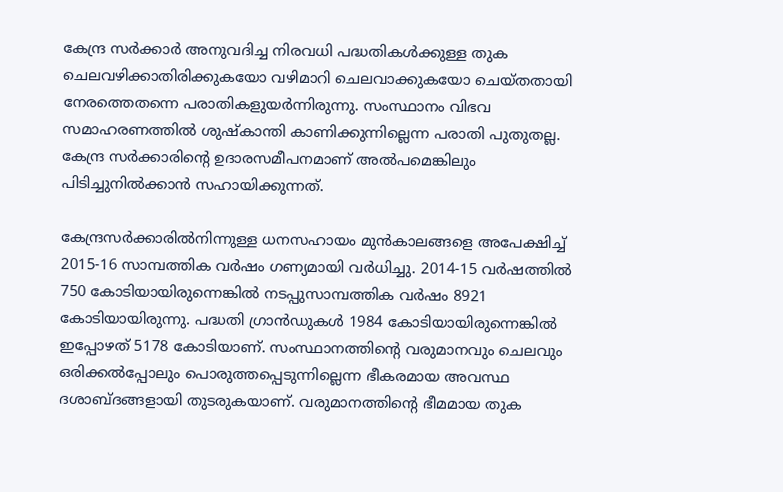കേന്ദ്ര സര്‍ക്കാര്‍ അനുവദിച്ച നിരവധി പദ്ധതികള്‍ക്കുള്ള തുക ചെലവഴിക്കാതിരിക്കുകയോ വഴിമാറി ചെലവാക്കുകയോ ചെയ്തതായി നേരത്തെതന്നെ പരാതികളുയര്‍ന്നിരുന്നു. സംസ്ഥാനം വിഭവ സമാഹരണത്തില്‍ ശുഷ്‌കാന്തി കാണിക്കുന്നില്ലെന്ന പരാതി പുതുതല്ല. കേന്ദ്ര സര്‍ക്കാരിന്റെ ഉദാരസമീപനമാണ് അല്‍പമെങ്കിലും പിടിച്ചുനില്‍ക്കാന്‍ സഹായിക്കുന്നത്.

കേന്ദ്രസര്‍ക്കാരില്‍നിന്നുള്ള ധനസഹായം മുന്‍കാലങ്ങളെ അപേക്ഷിച്ച് 2015-16 സാമ്പത്തിക വര്‍ഷം ഗണ്യമായി വര്‍ധിച്ചു. 2014-15 വര്‍ഷത്തില്‍ 750 കോടിയായിരുന്നെങ്കില്‍ നടപ്പുസാമ്പത്തിക വര്‍ഷം 8921 കോടിയായിരുന്നു. പദ്ധതി ഗ്രാന്‍ഡുകള്‍ 1984 കോടിയായിരുന്നെങ്കില്‍ ഇപ്പോഴത് 5178 കോടിയാണ്. സംസ്ഥാനത്തിന്റെ വരുമാനവും ചെലവും ഒരിക്കല്‍പ്പോലും പൊരുത്തപ്പെടുന്നില്ലെന്ന ഭീകരമായ അവസ്ഥ ദശാബ്ദങ്ങളായി തുടരുകയാണ്. വരുമാനത്തിന്റെ ഭീമമായ തുക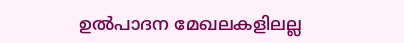ഉല്‍പാദന മേഖലകളിലല്ല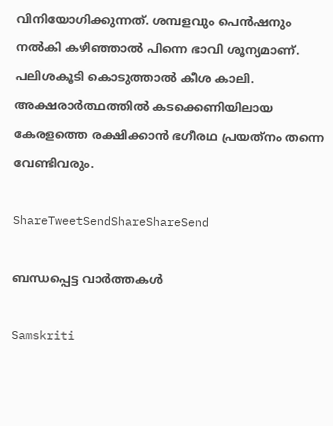വിനിയോഗിക്കുന്നത്. ശമ്പളവും പെന്‍ഷനും നല്‍കി കഴിഞ്ഞാല്‍ പിന്നെ ഭാവി ശൂന്യമാണ്. പലിശകൂടി കൊടുത്താല്‍ കീശ കാലി. അക്ഷരാര്‍ത്ഥത്തില്‍ കടക്കെണിയിലായ കേരളത്തെ രക്ഷിക്കാന്‍ ഭഗീരഥ പ്രയത്‌നം തന്നെ വേണ്ടിവരും.

ShareTweetSendShareShareSend

ബന്ധപ്പെട്ട വാര്‍ത്തകള്‍

Samskriti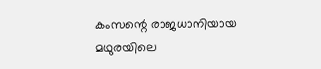കംസന്റെ രാജധാനിയായ മഥുരയിലെ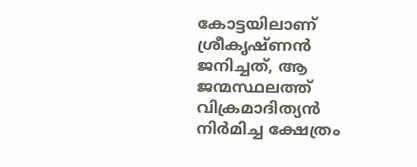കോട്ടയിലാണ് ശ്രീകൃഷ്ണന്‍ ജനിച്ചത്, ആ ജന്മസ്ഥലത്ത് വിക്രമാദിത്യന്‍ നിര്‍മിച്ച ക്ഷേത്രം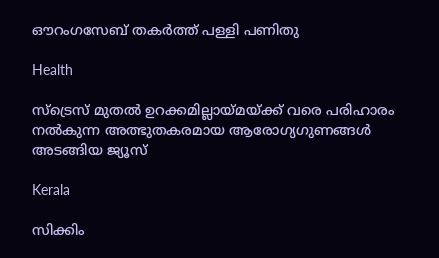ഔറംഗസേബ് തകര്‍ത്ത് പള്ളി പണിതു

Health

സ്ട്രെസ് മുതൽ ഉറക്കമില്ലായ്‌മയ്‌ക്ക് വരെ പരിഹാരം നൽകുന്ന അത്ഭുതകരമായ ആരോഗ്യഗുണങ്ങൾ അടങ്ങിയ ജ്യൂസ്

Kerala

സിക്കിം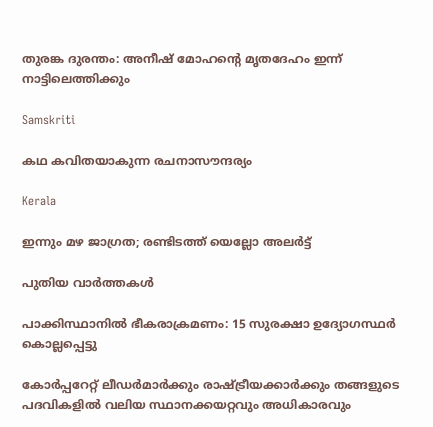തുരങ്ക ദുരന്തം: അനീഷ് മോഹന്റെ മൃതദേഹം ഇന്ന് നാട്ടിലെത്തിക്കും

Samskriti

കഥ കവിതയാകുന്ന രചനാസൗന്ദര്യം

Kerala

ഇന്നും മഴ ജാഗ്രത; രണ്ടിടത്ത് യെല്ലോ അ‌ലർട്ട്

പുതിയ വാര്‍ത്തകള്‍

പാക്കിസ്ഥാനിൽ ഭീകരാക്രമണം: 15 സുരക്ഷാ ഉദ്യോഗസ്ഥർ കൊല്ലപ്പെട്ടു

കോർപ്പറേറ്റ് ലീഡർമാർക്കും രാഷ്‌ട്രീയക്കാർക്കും തങ്ങളുടെ പദവികളിൽ വലിയ സ്ഥാനക്കയറ്റവും അധികാരവും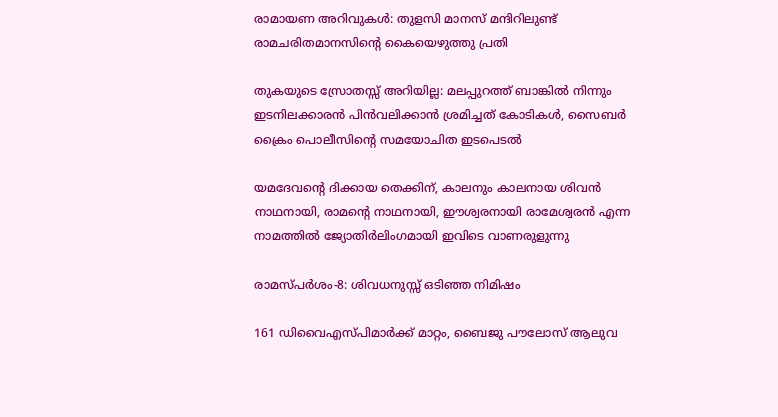രാമായണ അറിവുകള്‍: തുളസി മാനസ് മന്ദിറിലുണ്ട് രാമചരിതമാനസിന്റെ കൈയെഴുത്തു പ്രതി

തുകയുടെ സ്രോതസ്സ് അറിയില്ല: മലപ്പുറത്ത് ബാങ്കിൽ നിന്നും ഇടനിലക്കാരൻ പിൻവലിക്കാൻ ശ്രമിച്ചത് കോടികൾ, സൈബർ ക്രൈം പൊലീസിന്റെ സമയോചിത ഇടപെടൽ

യമദേവന്റെ ദിക്കായ തെക്കിന്, കാലനും കാലനായ ശിവന്‍ നാഥനായി, രാമന്റെ നാഥനായി, ഈശ്വരനായി രാമേശ്വരന്‍ എന്ന നാമത്തില്‍ ജ്യോതിര്‍ലിംഗമായി ഇവിടെ വാണരുളുന്നു

രാമസ്പര്‍ശം-8: ശിവധനുസ്സ് ഒടിഞ്ഞ നിമിഷം

161 ഡിവൈഎസ്പിമാര്‍ക്ക് മാറ്റം, ബൈജു പൗലോസ് ആലുവ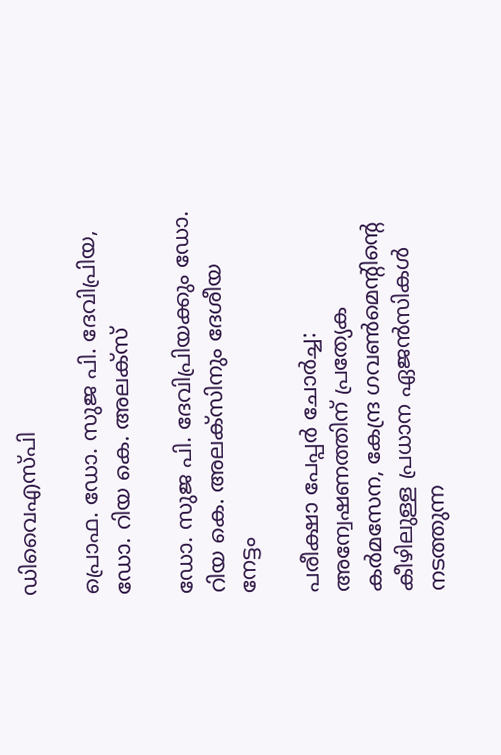ഡിവൈഎസ്പി

പ്രൊഫ. ഡോ. സുജ പി. ദേവിപ്രിയ, ഡോ. റിയ കെ. അലക്‌സ്‌

ഡോ. സുജ പി. ദേവിപ്രിയക്കും ഡോ. റിയ കെ. അലക്‌സിനും ദേശീയ നേട്ടം

പരീക്ഷാ പേപ്പർ ചോർച്ച: അന്വേഷണത്തിന് പ്രത്യേക കർമസേന, കേന്ദ്ര ഗവൺമെന്റിന്റെ കീഴിലുള്ള പ്രധാന ഏജൻസികൾ നടത്തുന്ന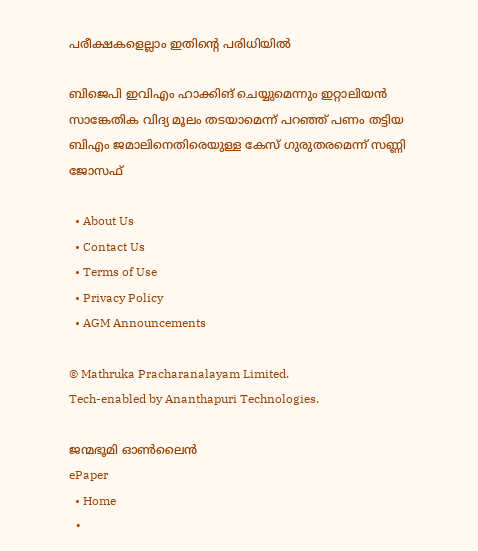പരീക്ഷകളെല്ലാം ഇതിന്റെ പരിധിയിൽ

ബിജെപി ഇവിഎം ഹാക്കിങ് ചെയ്യുമെന്നും ഇറ്റാലിയൻ സാങ്കേതിക വിദ്യ മൂലം തടയാമെന്ന് പറഞ്ഞ് പണം തട്ടിയ ബിഎം ജമാലിനെതിരെയുള്ള കേസ് ഗുരുതരമെന്ന് സണ്ണി ജോസഫ്

  • About Us
  • Contact Us
  • Terms of Use
  • Privacy Policy
  • AGM Announcements

© Mathruka Pracharanalayam Limited.
Tech-enabled by Ananthapuri Technologies.

ജന്മഭൂമി ഓണ്‍ലൈന്‍
ePaper
  • Home
  •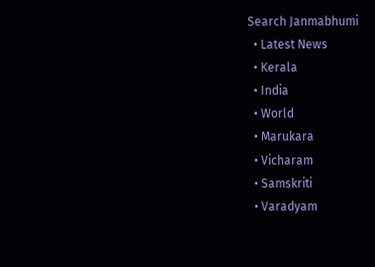Search Janmabhumi
  • Latest News
  • Kerala
  • India
  • World
  • Marukara
  • Vicharam
  • Samskriti
  • Varadyam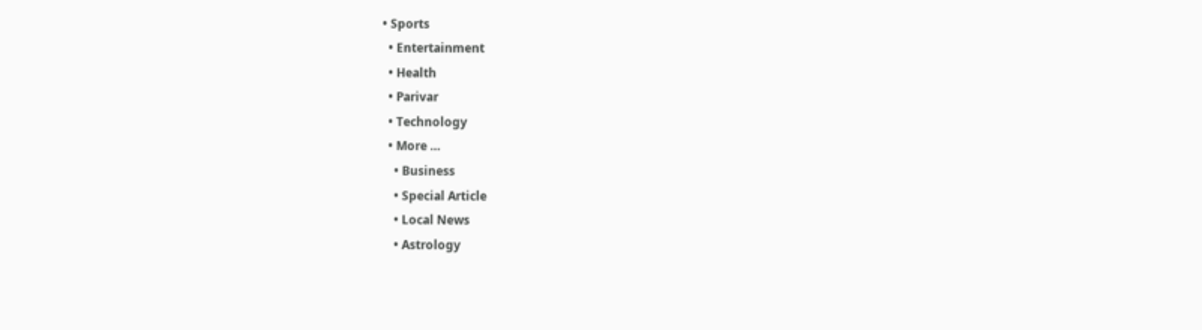• Sports
  • Entertainment
  • Health
  • Parivar
  • Technology
  • More …
    • Business
    • Special Article
    • Local News
    • Astrology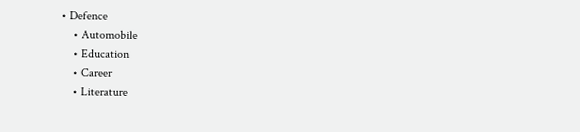• Defence
    • Automobile
    • Education
    • Career
    • Literature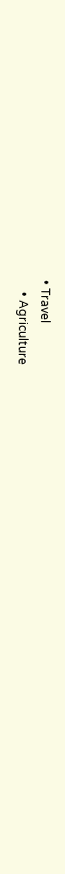• Travel
    • Agriculture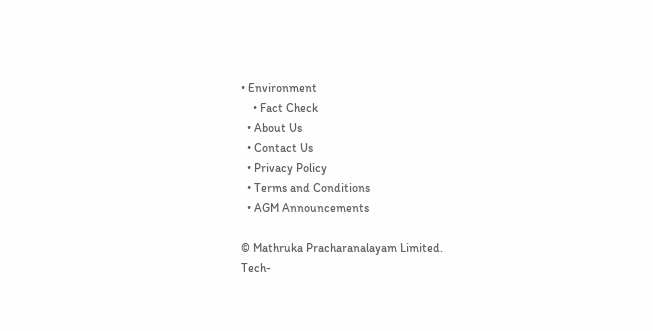• Environment
    • Fact Check
  • About Us
  • Contact Us
  • Privacy Policy
  • Terms and Conditions
  • AGM Announcements

© Mathruka Pracharanalayam Limited.
Tech-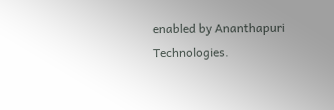enabled by Ananthapuri Technologies.